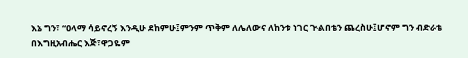እኔ ግን፣ “ዐላማ ሳይኖረኝ እንዲሁ ደከምሁ፤ምንም ጥቅም ለሌለውና ለከንቱ ነገር ጒልበቴን ጨረስሁ፤ሆኖም ግን ብድራቴ በእግዚአብሔር እጅ፣ዋጋዬም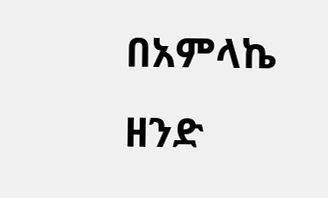በአምላኬ ዘንድ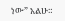ነው” አልሁ።